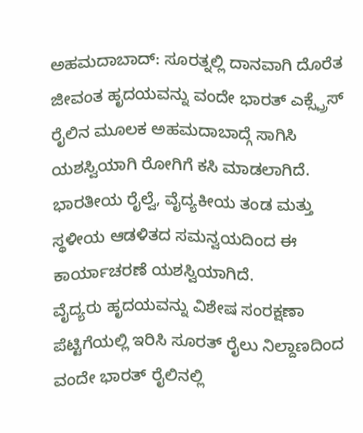ಅಹಮದಾಬಾದ್: ಸೂರತ್ನಲ್ಲಿ ದಾನವಾಗಿ ದೊರೆತ ಜೀವಂತ ಹೃದಯವನ್ನು ವಂದೇ ಭಾರತ್ ಎಕ್ಸ್ಪ್ರೆಸ್ ರೈಲಿನ ಮೂಲಕ ಅಹಮದಾಬಾದ್ಗೆ ಸಾಗಿಸಿ ಯಶಸ್ವಿಯಾಗಿ ರೋಗಿಗೆ ಕಸಿ ಮಾಡಲಾಗಿದೆ. ಭಾರತೀಯ ರೈಲ್ವೆ, ವೈದ್ಯಕೀಯ ತಂಡ ಮತ್ತು ಸ್ಥಳೀಯ ಆಡಳಿತದ ಸಮನ್ವಯದಿಂದ ಈ ಕಾರ್ಯಾಚರಣೆ ಯಶಸ್ವಿಯಾಗಿದೆ.
ವೈದ್ಯರು ಹೃದಯವನ್ನು ವಿಶೇಷ ಸಂರಕ್ಷಣಾ ಪೆಟ್ಟಿಗೆಯಲ್ಲಿ ಇರಿಸಿ ಸೂರತ್ ರೈಲು ನಿಲ್ದಾಣದಿಂದ ವಂದೇ ಭಾರತ್ ರೈಲಿನಲ್ಲಿ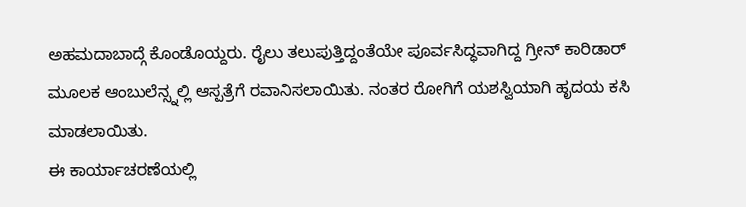ಅಹಮದಾಬಾದ್ಗೆ ಕೊಂಡೊಯ್ದರು. ರೈಲು ತಲುಪುತ್ತಿದ್ದಂತೆಯೇ ಪೂರ್ವಸಿದ್ಧವಾಗಿದ್ದ ಗ್ರೀನ್ ಕಾರಿಡಾರ್ ಮೂಲಕ ಆಂಬುಲೆನ್ಸ್ನಲ್ಲಿ ಆಸ್ಪತ್ರೆಗೆ ರವಾನಿಸಲಾಯಿತು. ನಂತರ ರೋಗಿಗೆ ಯಶಸ್ವಿಯಾಗಿ ಹೃದಯ ಕಸಿ ಮಾಡಲಾಯಿತು.
ಈ ಕಾರ್ಯಾಚರಣೆಯಲ್ಲಿ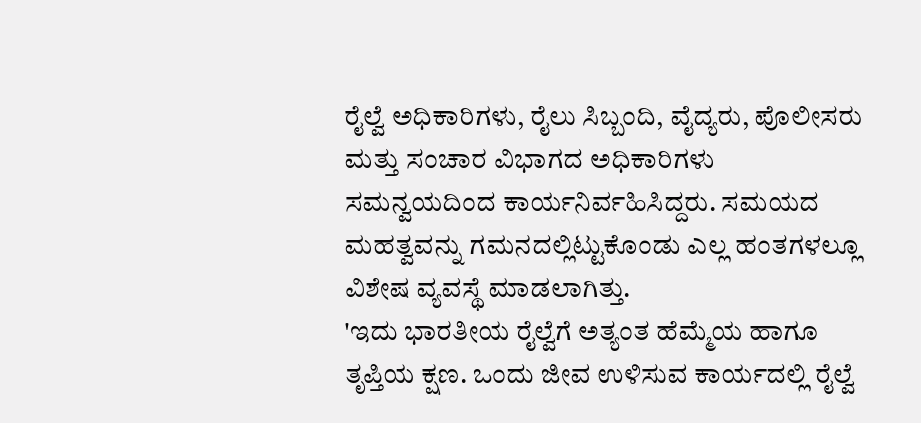ರೈಲ್ವೆ ಅಧಿಕಾರಿಗಳು, ರೈಲು ಸಿಬ್ಬಂದಿ, ವೈದ್ಯರು, ಪೊಲೀಸರು ಮತ್ತು ಸಂಚಾರ ವಿಭಾಗದ ಅಧಿಕಾರಿಗಳು ಸಮನ್ವಯದಿಂದ ಕಾರ್ಯನಿರ್ವಹಿಸಿದ್ದರು. ಸಮಯದ ಮಹತ್ವವನ್ನು ಗಮನದಲ್ಲಿಟ್ಟುಕೊಂಡು ಎಲ್ಲ ಹಂತಗಳಲ್ಲೂ ವಿಶೇಷ ವ್ಯವಸ್ಥೆ ಮಾಡಲಾಗಿತ್ತು.
'ಇದು ಭಾರತೀಯ ರೈಲ್ವೆಗೆ ಅತ್ಯಂತ ಹೆಮ್ಮೆಯ ಹಾಗೂ ತೃಪ್ತಿಯ ಕ್ಷಣ. ಒಂದು ಜೀವ ಉಳಿಸುವ ಕಾರ್ಯದಲ್ಲಿ ರೈಲ್ವೆ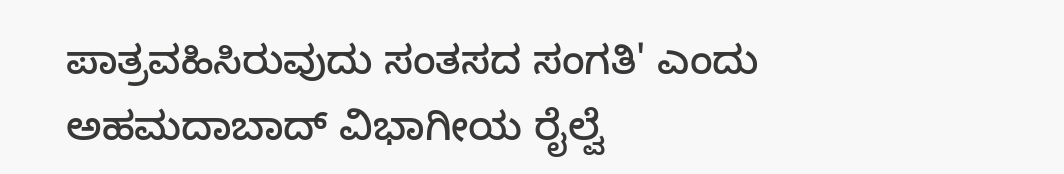ಪಾತ್ರವಹಿಸಿರುವುದು ಸಂತಸದ ಸಂಗತಿ' ಎಂದು ಅಹಮದಾಬಾದ್ ವಿಭಾಗೀಯ ರೈಲ್ವೆ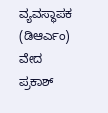ವ್ಯವಸ್ಥಾಪಕ (ಡಿಆರ್ಎಂ) ವೇದ ಪ್ರಕಾಶ್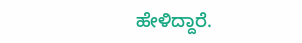ಹೇಳಿದ್ದಾರೆ.